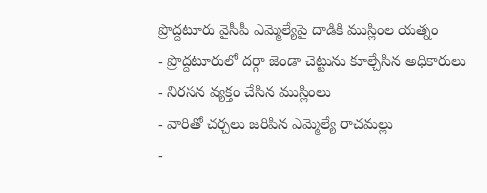ప్రొద్దటూరు వైసీపీ ఎమ్మెల్యేపై దాడికి ముస్లింల యత్నం
- ప్రొద్దటూరులో దర్గా జెండా చెట్టును కూల్చేసిన అధికారులు
- నిరసన వ్యక్తం చేసిన ముస్లింలు
- వారితో చర్చలు జరిపిన ఎమ్మెల్యే రాచమల్లు
-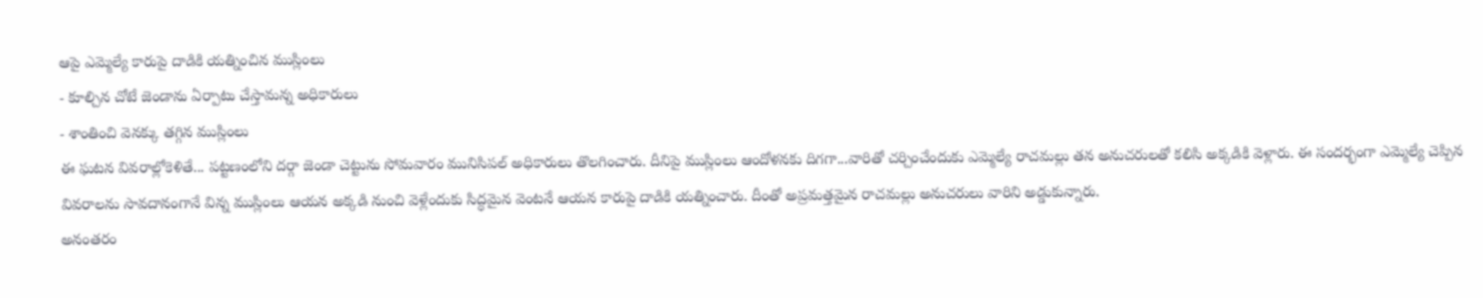ఆపై ఎమ్మెల్యే కారుపై దాడికి యత్నించిన ముస్లింలు
- కూల్చిన చోటే జెండాను ఏర్పాటు చేస్తామన్న అధికారులు
- శాంతించి వెనక్కు తగ్గిన ముస్లింలు
ఈ ఘటన వివరాల్లోకెళితే... పట్టణంలోని దర్గా జెండా చెట్టును సోమవారం మునిసిపల్ అధికారులు తొలగించారు. దీనిపై ముస్లింలు ఆందోళనకు దిగగా...వారితో చర్చించేందుకు ఎమ్మెల్యే రాచమల్లు తన అనుచరులతో కలిసి అక్కడికి వెళ్లారు. ఈ సందర్భంగా ఎమ్మెల్యే చెప్పిన వివరాలను సావదానంగానే విన్న ముస్లింలు ఆయన అక్కడి నుంచి వెళ్లేందుకు సిద్ధమైన వెంటనే ఆయన కారుపై దాడికి యత్నించారు. దీంతో అప్రమత్తమైన రాచమల్లు అనుచరులు వారిని అడ్డుకున్నారు.
అనంతరం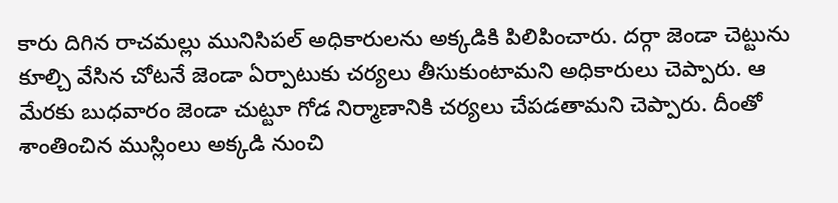కారు దిగిన రాచమల్లు మునిసిపల్ అధికారులను అక్కడికి పిలిపించారు. దర్గా జెండా చెట్టును కూల్చి వేసిన చోటనే జెండా ఏర్పాటుకు చర్యలు తీసుకుంటామని అధికారులు చెప్పారు. ఆ మేరకు బుధవారం జెండా చుట్టూ గోడ నిర్మాణానికి చర్యలు చేపడతామని చెప్పారు. దీంతో శాంతించిన ముస్లింలు అక్కడి నుంచి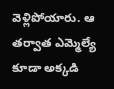వెళ్లిపోయారు. ఆ తర్వాత ఎమ్మెల్యే కూడా అక్కడి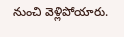నుంచి వెళ్లిపోయారు.